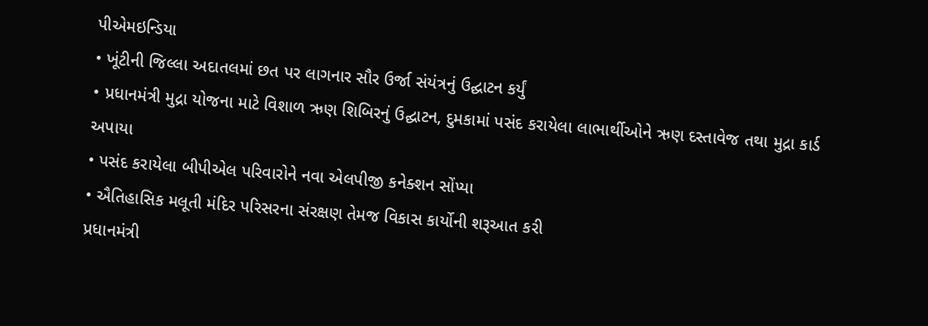પીએમઇન્ડિયા
• ખૂંટીની જિલ્લા અદાતલમાં છત પર લાગનાર સૌર ઉર્જા સંયંત્રનું ઉદ્ઘાટન કર્યું
• પ્રધાનમંત્રી મુદ્રા યોજના માટે વિશાળ ઋણ શિબિરનું ઉદ્ઘાટન, દુમકામાં પસંદ કરાયેલા લાભાર્થીઓને ઋણ દસ્તાવેજ તથા મુદ્રા કાર્ડ અપાયા
• પસંદ કરાયેલા બીપીએલ પરિવારોને નવા એલપીજી કનેક્શન સોંપ્યા
• ઐતિહાસિક મલૂતી મંદિર પરિસરના સંરક્ષણ તેમજ વિકાસ કાર્યોની શરૂઆત કરી
પ્રધાનમંત્રી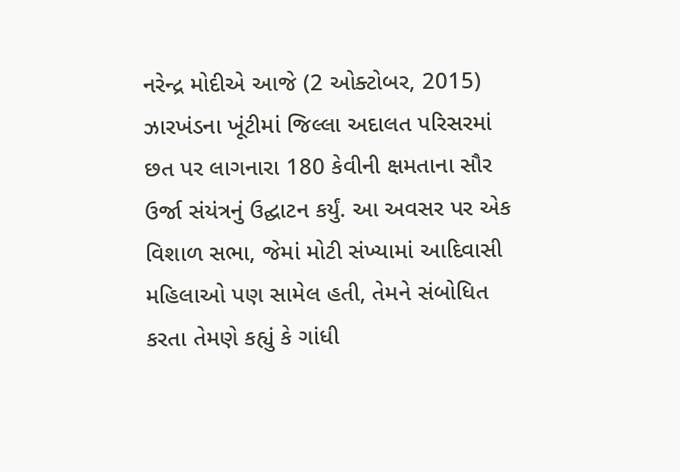નરેન્દ્ર મોદીએ આજે (2 ઓક્ટોબર, 2015) ઝારખંડના ખૂંટીમાં જિલ્લા અદાલત પરિસરમાં છત પર લાગનારા 180 કેવીની ક્ષમતાના સૌર ઉર્જા સંયંત્રનું ઉદ્ઘાટન કર્યું. આ અવસર પર એક વિશાળ સભા, જેમાં મોટી સંખ્યામાં આદિવાસી મહિલાઓ પણ સામેલ હતી, તેમને સંબોધિત કરતા તેમણે કહ્યું કે ગાંધી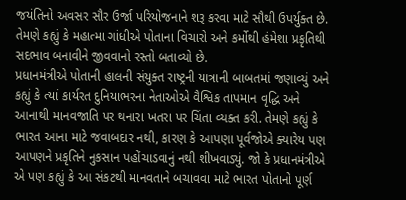જયંતિનો અવસર સૌર ઉર્જા પરિયોજનાને શરૂ કરવા માટે સૌથી ઉપર્યુક્ત છે. તેમણે કહ્યું કે મહાત્મા ગાંધીએ પોતાના વિચારો અને કર્મોથી હંમેશા પ્રકૃતિથી સદભાવ બનાવીને જીવવાનો રસ્તો બતાવ્યો છે.
પ્રધાનમંત્રીએ પોતાની હાલની સંયુક્ત રાષ્ટ્રની યાત્રાની બાબતમાં જણાવ્યું અને કહ્યું કે ત્યાં કાર્યરત દુનિયાભરના નેતાઓએ વૈશ્વિક તાપમાન વૃદ્ધિ અને આનાથી માનવજાતિ પર થનારા ખતરા પર ચિંતા વ્યક્ત કરી. તેમણે કહ્યું કે ભારત આના માટે જવાબદાર નથી, કારણ કે આપણા પૂર્વજોએ ક્યારેય પણ આપણને પ્રકૃતિને નુકસાન પહોંચાડવાનું નથી શીખવાડ્યું. જો કે પ્રધાનમંત્રીએ એ પણ કહ્યું કે આ સંકટથી માનવતાને બચાવવા માટે ભારત પોતાનો પૂર્ણ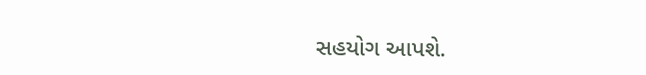સહયોગ આપશે.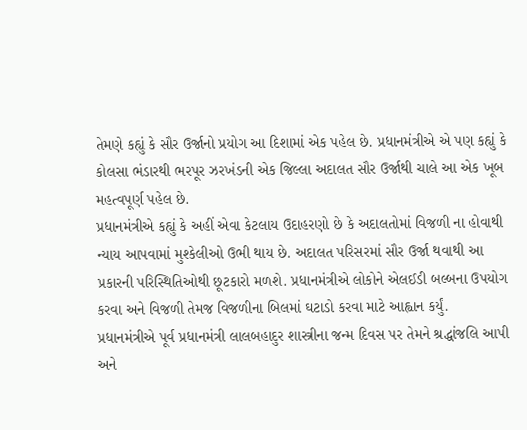તેમણે કહ્યું કે સૌર ઉર્જાનો પ્રયોગ આ દિશામાં એક પહેલ છે. પ્રધાનમંત્રીએ એ પણ કહ્યું કે કોલસા ભંડારથી ભરપૂર ઝરખંડની એક જિલ્લા અદાલત સૌર ઉર્જાથી ચાલે આ એક ખૂબ મહત્વપૂર્ણ પહેલ છે.
પ્રધાનમંત્રીએ કહ્યું કે અહીં એવા કેટલાય ઉદાહરણો છે કે અદાલતોમાં વિજળી ના હોવાથી ન્યાય આપવામાં મુશ્કેલીઓ ઉભી થાય છે. અદાલત પરિસરમાં સૌર ઉર્જા થવાથી આ પ્રકારની પરિસ્થિતિઓથી છૂટકારો મળશે. પ્રધાનમંત્રીએ લોકોને એલઈડી બલ્બના ઉપયોગ કરવા અને વિજળી તેમજ વિજળીના બિલમાં ઘટાડો કરવા માટે આહ્વાન કર્યું.
પ્રધાનમંત્રીએ પૂર્વ પ્રધાનમંત્રી લાલબહાદુર શાસ્ત્રીના જન્મ દિવસ પર તેમને શ્રદ્ધાંજલિ આપી અને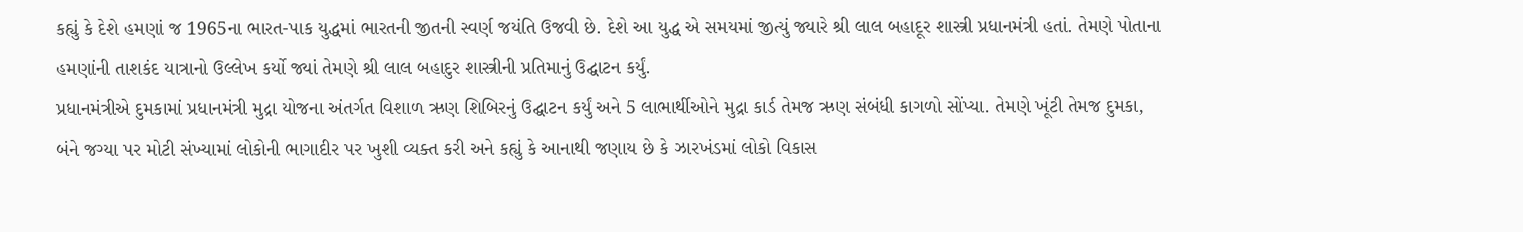કહ્યું કે દેશે હમણાં જ 1965ના ભારત-પાક યુદ્ધમાં ભારતની જીતની સ્વર્ણ જયંતિ ઉજવી છે. દેશે આ યુદ્ધ એ સમયમાં જીત્યું જ્યારે શ્રી લાલ બહાદૂર શાસ્ત્રી પ્રધાનમંત્રી હતાં. તેમણે પોતાના હમણાંની તાશકંદ યાત્રાનો ઉલ્લેખ કર્યો જ્યાં તેમણે શ્રી લાલ બહાદુર શાસ્ત્રીની પ્રતિમાનું ઉદ્ઘાટન કર્યું.
પ્રધાનમંત્રીએ દુમકામાં પ્રધાનમંત્રી મુદ્રા યોજના અંતર્ગત વિશાળ ઋણ શિબિરનું ઉદ્ઘાટન કર્યું અને 5 લાભાર્થીઓને મુદ્રા કાર્ડ તેમજ ઋણ સંબંધી કાગળો સોંપ્યા. તેમણે ખૂંટી તેમજ દુમકા, બંને જગ્યા પર મોટી સંખ્યામાં લોકોની ભાગાદીર પર ખુશી વ્યક્ત કરી અને કહ્યું કે આનાથી જણાય છે કે ઝારખંડમાં લોકો વિકાસ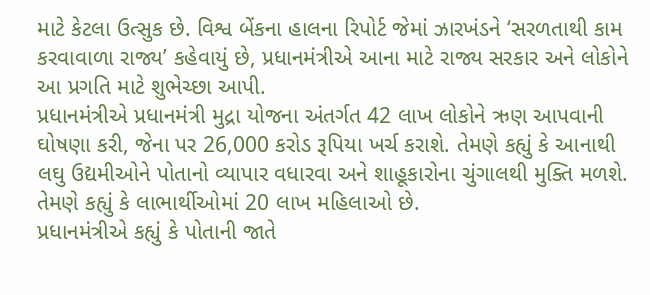માટે કેટલા ઉત્સુક છે. વિશ્વ બેંકના હાલના રિપોર્ટ જેમાં ઝારખંડને ‘સરળતાથી કામ કરવાવાળા રાજ્ય’ કહેવાયું છે, પ્રધાનમંત્રીએ આના માટે રાજ્ય સરકાર અને લોકોને આ પ્રગતિ માટે શુભેચ્છા આપી.
પ્રધાનમંત્રીએ પ્રધાનમંત્રી મુદ્રા યોજના અંતર્ગત 42 લાખ લોકોને ઋણ આપવાની ઘોષણા કરી, જેના પર 26,000 કરોડ રૂપિયા ખર્ચ કરાશે. તેમણે કહ્યું કે આનાથી લઘુ ઉદ્યમીઓને પોતાનો વ્યાપાર વધારવા અને શાહૂકારોના ચુંગાલથી મુક્તિ મળશે. તેમણે કહ્યું કે લાભાર્થીઓમાં 20 લાખ મહિલાઓ છે.
પ્રધાનમંત્રીએ કહ્યું કે પોતાની જાતે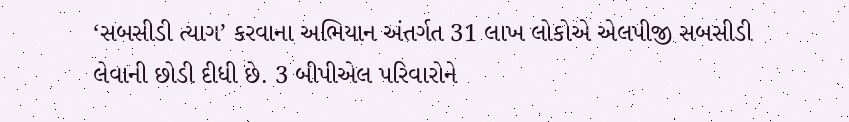‘સબસીડી ત્યાગ’ કરવાના અભિયાન અંતર્ગત 31 લાખ લોકોએ એલપીજી સબસીડી લેવાની છોડી દીધી છે. 3 બીપીએલ પરિવારોને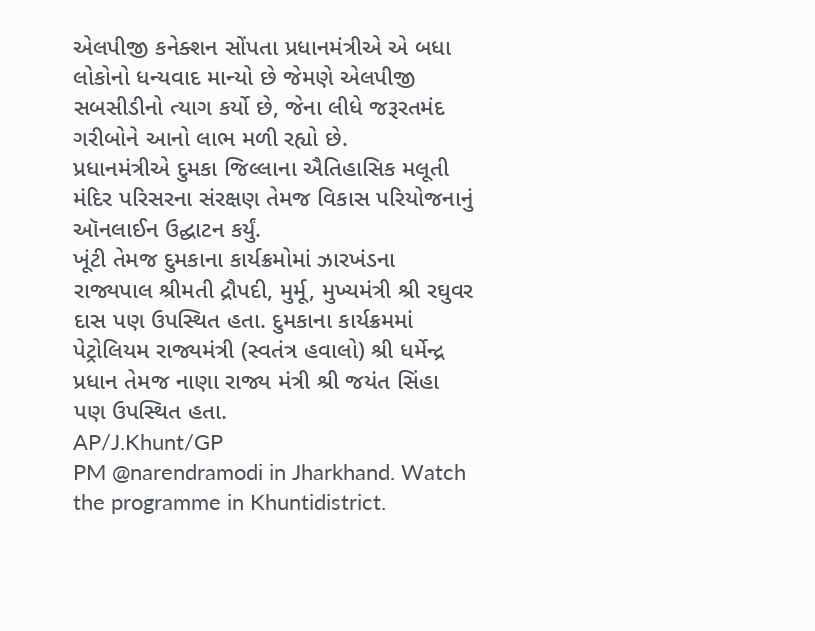એલપીજી કનેક્શન સોંપતા પ્રધાનમંત્રીએ એ બધા લોકોનો ધન્યવાદ માન્યો છે જેમણે એલપીજી સબસીડીનો ત્યાગ કર્યો છે, જેના લીધે જરૂરતમંદ ગરીબોને આનો લાભ મળી રહ્યો છે.
પ્રધાનમંત્રીએ દુમકા જિલ્લાના ઐતિહાસિક મલૂતી મંદિર પરિસરના સંરક્ષણ તેમજ વિકાસ પરિયોજનાનું ઑનલાઈન ઉદ્ઘાટન કર્યું.
ખૂંટી તેમજ દુમકાના કાર્યક્રમોમાં ઝારખંડના રાજ્યપાલ શ્રીમતી દ્રૌપદી, મુર્મૂ, મુખ્યમંત્રી શ્રી રઘુવર દાસ પણ ઉપસ્થિત હતા. દુમકાના કાર્યક્રમમાં પેટ્રોલિયમ રાજ્યમંત્રી (સ્વતંત્ર હવાલો) શ્રી ધર્મેન્દ્ર પ્રધાન તેમજ નાણા રાજ્ય મંત્રી શ્રી જયંત સિંહા પણ ઉપસ્થિત હતા.
AP/J.Khunt/GP
PM @narendramodi in Jharkhand. Watch the programme in Khuntidistrict.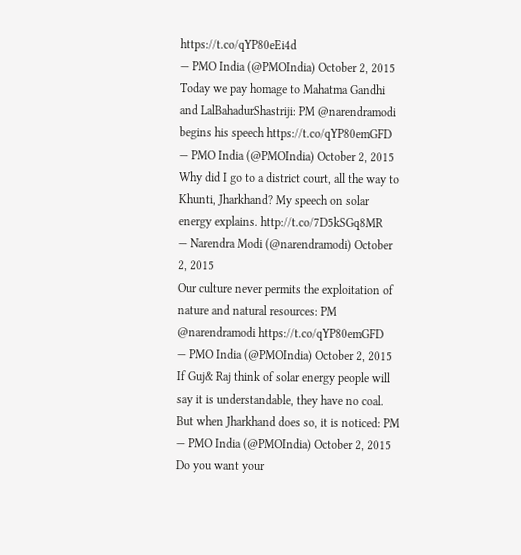https://t.co/qYP80eEi4d
— PMO India (@PMOIndia) October 2, 2015
Today we pay homage to Mahatma Gandhi and LalBahadurShastriji: PM @narendramodi begins his speech https://t.co/qYP80emGFD
— PMO India (@PMOIndia) October 2, 2015
Why did I go to a district court, all the way to Khunti, Jharkhand? My speech on solar energy explains. http://t.co/7D5kSGq8MR
— Narendra Modi (@narendramodi) October 2, 2015
Our culture never permits the exploitation of nature and natural resources: PM @narendramodi https://t.co/qYP80emGFD
— PMO India (@PMOIndia) October 2, 2015
If Guj& Raj think of solar energy people will say it is understandable, they have no coal. But when Jharkhand does so, it is noticed: PM
— PMO India (@PMOIndia) October 2, 2015
Do you want your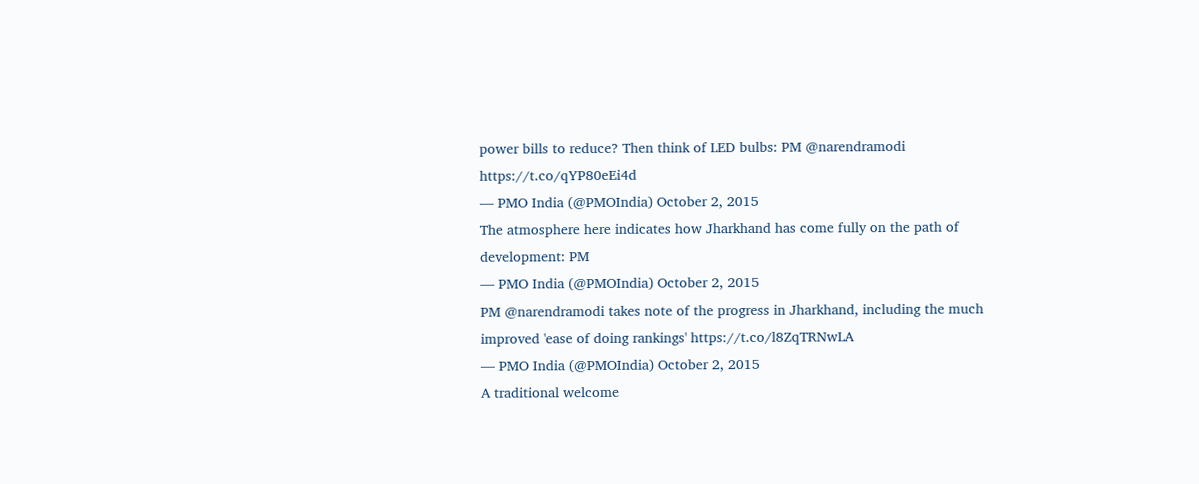power bills to reduce? Then think of LED bulbs: PM @narendramodi https://t.co/qYP80eEi4d
— PMO India (@PMOIndia) October 2, 2015
The atmosphere here indicates how Jharkhand has come fully on the path of development: PM
— PMO India (@PMOIndia) October 2, 2015
PM @narendramodi takes note of the progress in Jharkhand, including the much improved 'ease of doing rankings' https://t.co/l8ZqTRNwLA
— PMO India (@PMOIndia) October 2, 2015
A traditional welcome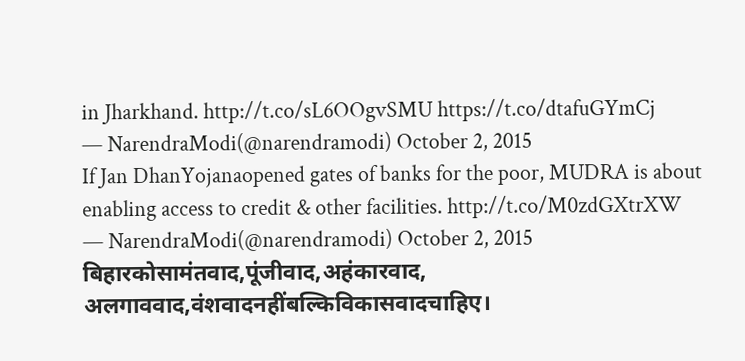in Jharkhand. http://t.co/sL6OOgvSMU https://t.co/dtafuGYmCj
— NarendraModi(@narendramodi) October 2, 2015
If Jan DhanYojanaopened gates of banks for the poor, MUDRA is about enabling access to credit & other facilities. http://t.co/M0zdGXtrXW
— NarendraModi(@narendramodi) October 2, 2015
बिहारकोसामंतवाद,पूंजीवाद,अहंकारवाद, अलगाववाद,वंशवादनहींबल्किविकासवादचाहिए।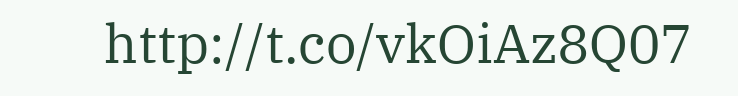http://t.co/vkOiAz8Q07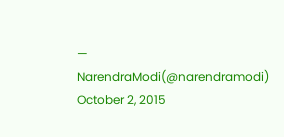— NarendraModi(@narendramodi) October 2, 2015